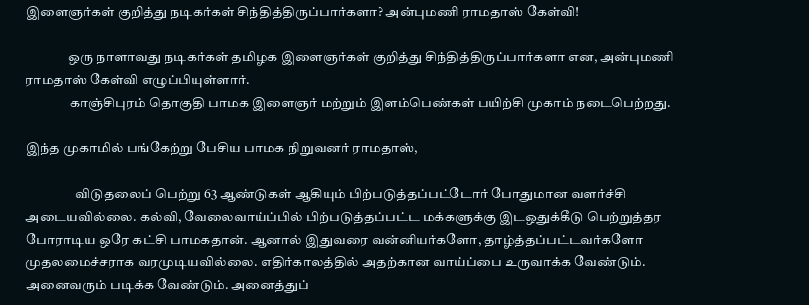இளைஞர்கள் குறித்து நடிகர்கள் சிந்தித்திருப்பார்களா? அன்புமணி ராமதாஸ் கேள்வி!

                ஒரு நாளாவது நடிகர்கள் தமிழக இளைஞர்கள் குறித்து சிந்தித்திருப்பார்களா என, அன்புமணி ராமதாஸ் கேள்வி எழுப்பியுள்ளார்.
                 காஞ்சிபுரம் தொகுதி பாமக இளைஞர் மற்றும் இளம்பெண்கள் பயிற்சி முகாம் நடைபெற்றது.

இந்த முகாமில் பங்கேற்று பேசிய பாமக நிறுவனர் ராமதாஸ்,

                   விடுதலைப் பெற்று 63 ஆண்டுகள் ஆகியும் பிற்படுத்தப்பட்டோர் போதுமான வளர்ச்சி அடையவில்லை. கல்வி, வேலைவாய்ப்பில் பிற்படுத்தப்பட்ட மக்களுக்கு இடஒதுக்கீடு பெற்றுத்தர போராடிய ஒரே கட்சி பாமகதான். ஆனால் இதுவரை வன்னியர்களோ, தாழ்த்தப்பட்டவர்களோ முதலமைச்சராக வரமுடியவில்லை. எதிர்காலத்தில் அதற்கான வாய்ப்பை உருவாக்க வேண்டும். அனைவரும் படிக்க வேண்டும். அனைத்துப்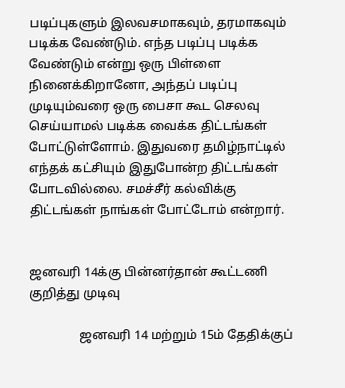படிப்புகளும் இலவசமாகவும், தரமாகவும் படிக்க வேண்டும். எந்த படிப்பு படிக்க வேண்டும் என்று ஒரு பிள்ளை நினைக்கிறானோ, அந்தப் படிப்பு முடியும்வரை ஒரு பைசா கூட செலவு செய்யாமல் படிக்க வைக்க திட்டங்கள் போட்டுள்ளோம். இதுவரை தமிழ்நாட்டில் எந்தக் கட்சியும் இதுபோன்ற திட்டங்கள் போடவில்லை. சமச்சீர் கல்விக்கு திட்டங்கள் நாங்கள் போட்டோம் என்றார்.


ஜனவரி 14க்கு பின்னர்தான் கூட்டணி குறித்து முடிவு

                ஜனவரி 14 மற்றும் 15ம் தேதிக்குப்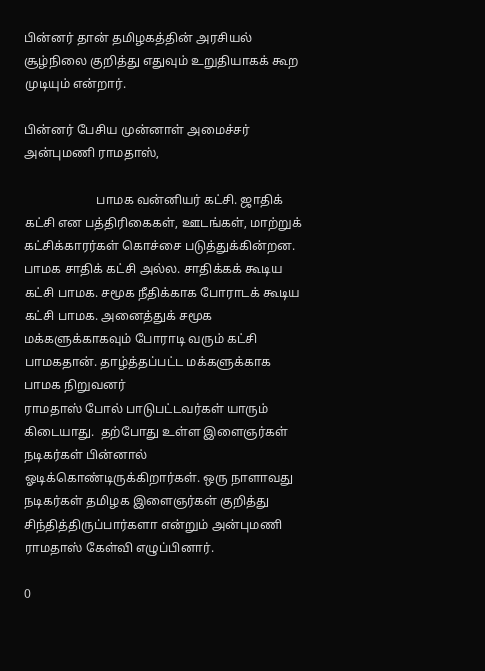பின்னர் தான் தமிழகத்தின் அரசியல் சூழ்நிலை குறித்து எதுவும் உறுதியாகக் கூற முடியும் என்றார்.

பின்னர் பேசிய முன்னாள் அமைச்சர் அன்புமணி ராமதாஸ்,

                       பாமக வன்னியர் கட்சி. ஜாதிக் கட்சி என பத்திரிகைகள், ஊடங்கள், மாற்றுக் கட்சிக்காரர்கள் கொச்சை படுத்துக்கின்றன. பாமக சாதிக் கட்சி அல்ல. சாதிக்கக் கூடிய கட்சி பாமக. சமூக நீதிக்காக போராடக் கூடிய கட்சி பாமக. அனைத்துக் சமூக மக்களுக்காகவும் போராடி வரும் கட்சி பாமகதான். தாழ்த்தப்பட்ட மக்களுக்காக பாமக நிறுவனர்
ராமதாஸ் போல் பாடுபட்டவர்கள் யாரும் கிடையாது.  தற்போது உள்ள இளைஞர்கள் நடிகர்கள் பின்னால் ஓடிக்கொண்டிருக்கிறார்கள். ஒரு நாளாவது நடிகர்கள் தமிழக இளைஞர்கள் குறித்து சிந்தித்திருப்பார்களா என்றும் அன்புமணி ராமதாஸ் கேள்வி எழுப்பினார்.

0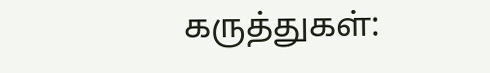கருத்துகள்: